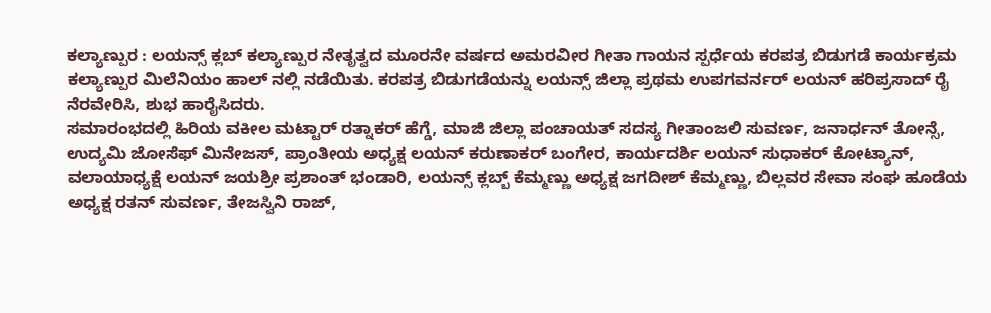ಕಲ್ಯಾಣ್ಪುರ : ಲಯನ್ಸ್ ಕ್ಲಬ್ ಕಲ್ಯಾಣ್ಪುರ ನೇತೃತ್ವದ ಮೂರನೇ ವರ್ಷದ ಅಮರವೀರ ಗೀತಾ ಗಾಯನ ಸ್ಪರ್ಧೆಯ ಕರಪತ್ರ ಬಿಡುಗಡೆ ಕಾರ್ಯಕ್ರಮ ಕಲ್ಯಾಣ್ಪುರ ಮಿಲೆನಿಯಂ ಹಾಲ್ ನಲ್ಲಿ ನಡೆಯಿತು. ಕರಪತ್ರ ಬಿಡುಗಡೆಯನ್ನು ಲಯನ್ಸ್ ಜಿಲ್ಲಾ ಪ್ರಥಮ ಉಪಗವರ್ನರ್ ಲಯನ್ ಹರಿಪ್ರಸಾದ್ ರೈ ನೆರವೇರಿಸಿ, ಶುಭ ಹಾರೈಸಿದರು.
ಸಮಾರಂಭದಲ್ಲಿ ಹಿರಿಯ ವಕೀಲ ಮಟ್ಟಾರ್ ರತ್ನಾಕರ್ ಹೆಗ್ಡೆ, ಮಾಜಿ ಜಿಲ್ಲಾ ಪಂಚಾಯತ್ ಸದಸ್ಯ ಗೀತಾಂಜಲಿ ಸುವರ್ಣ, ಜನಾರ್ಧನ್ ತೋನ್ಸೆ, ಉದ್ಯಮಿ ಜೋಸೆಫ್ ಮಿನೇಜಸ್, ಪ್ರಾಂತೀಯ ಅಧ್ಯಕ್ಷ ಲಯನ್ ಕರುಣಾಕರ್ ಬಂಗೇರ, ಕಾರ್ಯದರ್ಶಿ ಲಯನ್ ಸುಧಾಕರ್ ಕೋಟ್ಯಾನ್, ವಲಾಯಾಧ್ಯಕ್ಷೆ ಲಯನ್ ಜಯಶ್ರೀ ಪ್ರಶಾಂತ್ ಭಂಡಾರಿ, ಲಯನ್ಸ್ ಕ್ಲಬ್ಬ್ ಕೆಮ್ಮಣ್ಣು ಅಧ್ಯಕ್ಷ ಜಗದೀಶ್ ಕೆಮ್ಮಣ್ಣು, ಬಿಲ್ಲವರ ಸೇವಾ ಸಂಘ ಹೂಡೆಯ ಅಧ್ಯಕ್ಷ ರತನ್ ಸುವರ್ಣ, ತೇಜಸ್ವಿನಿ ರಾಜ್,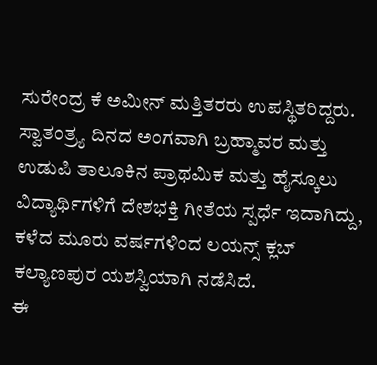ಸುರೇಂದ್ರ ಕೆ ಅಮೀನ್ ಮತ್ತಿತರರು ಉಪಸ್ಥಿತರಿದ್ದರು.
ಸ್ವಾತಂತ್ರ್ಯ ದಿನದ ಅಂಗವಾಗಿ ಬ್ರಹ್ಮಾವರ ಮತ್ತು ಉಡುಪಿ ತಾಲೂಕಿನ ಪ್ರಾಥಮಿಕ ಮತ್ತು ಹೈಸ್ಕೂಲು ವಿದ್ಯಾರ್ಥಿಗಳಿಗೆ ದೇಶಭಕ್ತಿ ಗೀತೆಯ ಸ್ಪರ್ಧೆ ಇದಾಗಿದ್ದು, ಕಳೆದ ಮೂರು ವರ್ಷಗಳಿಂದ ಲಯನ್ಸ್ ಕ್ಲಬ್ ಕಲ್ಯಾಣಪುರ ಯಶಸ್ವಿಯಾಗಿ ನಡೆಸಿದೆ.
ಈ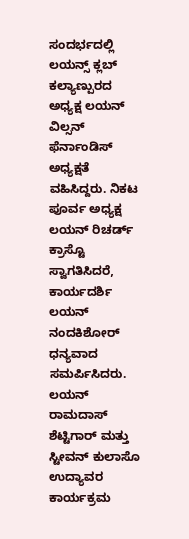ಸಂದರ್ಭದಲ್ಲಿ ಲಯನ್ಸ್ ಕ್ಲಬ್ ಕಲ್ಯಾಣ್ಪುರದ ಅಧ್ಯಕ್ಷ ಲಯನ್ ವಿಲ್ಸನ್ ಫೆರ್ನಾಂಡಿಸ್ ಅಧ್ಯಕ್ಷತೆ ವಹಿಸಿದ್ದರು. ನಿಕಟ ಪೂರ್ವ ಅಧ್ಯಕ್ಷ ಲಯನ್ ರಿಚರ್ಡ್ ಕ್ರಾಸ್ಟೊ ಸ್ವಾಗತಿಸಿದರೆ, ಕಾರ್ಯದರ್ಶಿ ಲಯನ್ ನಂದಕಿಶೋರ್ ಧನ್ಯವಾದ ಸಮರ್ಪಿಸಿದರು. ಲಯನ್ ರಾಮದಾಸ್ ಶೆಟ್ಟಿಗಾರ್ ಮತ್ತು ಸ್ಟೀವನ್ ಕುಲಾಸೊ ಉದ್ಯಾವರ ಕಾರ್ಯಕ್ರಮ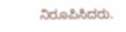ನಿರೂಪಿಸಿದರು.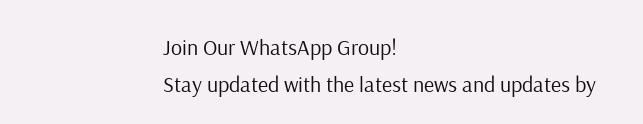Join Our WhatsApp Group!
Stay updated with the latest news and updates by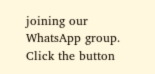joining our WhatsApp group. Click the button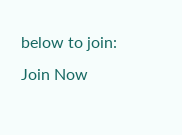below to join:
Join Now